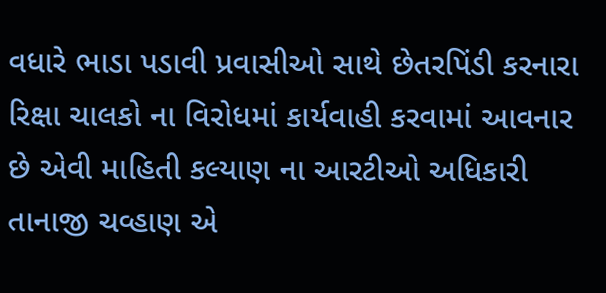વધારે ભાડા પડાવી પ્રવાસીઓ સાથે છેતરપિંડી કરનારા રિક્ષા ચાલકો ના વિરોધમાં કાર્યવાહી કરવામાં આવનાર છે એવી માહિતી કલ્યાણ ના આરટીઓ અધિકારી તાનાજી ચવ્હાણ એ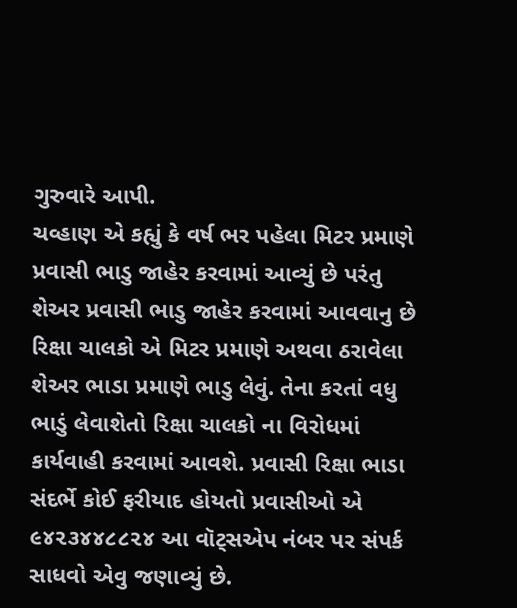ગુરુવારે આપી.
ચવ્હાણ એ કહ્યું કે વર્ષ ભર પહેલા મિટર પ્રમાણે પ્રવાસી ભાડુ જાહેર કરવામાં આવ્યું છે પરંતુ શેઅર પ્રવાસી ભાડુ જાહેર કરવામાં આવવાનુ છે રિક્ષા ચાલકો એ મિટર પ્રમાણે અથવા ઠરાવેલા શેઅર ભાડા પ્રમાણે ભાડુ લેવું. તેના કરતાં વધુ ભાડું લેવાશેતો રિક્ષા ચાલકો ના વિરોધમાં કાર્યવાહી કરવામાં આવશે. પ્રવાસી રિક્ષા ભાડા સંદર્ભે કોઈ ફરીયાદ હોયતો પ્રવાસીઓ એ ૯૪૨૩૪૪૮૮૨૪ આ વૉટ્સએપ નંબર પર સંપર્ક સાધવો એવુ જણાવ્યું છે.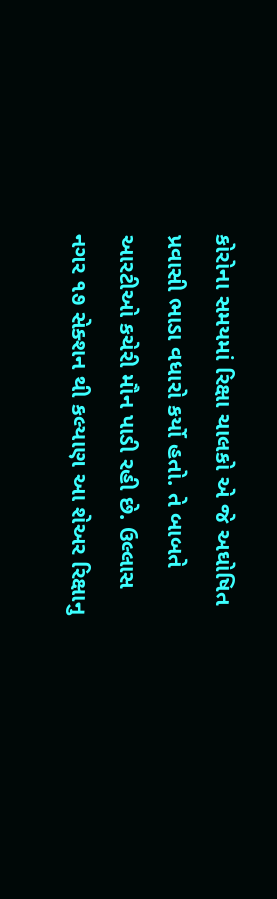કોરોના સમયમાં રિક્ષા ચાલકો એ જે અઘોષિત પ્રવાસી ભાડા વધારો કર્યો હતો. તે બાબતે આરટીઓ કચેરી મૌન પાડી રહી છે. ઉલ્લાસ નગર ૧૭ સેક્શન થી કલ્યાણ આ શેઅર રિક્ષાનુ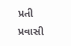પ્રતી પ્રવાસી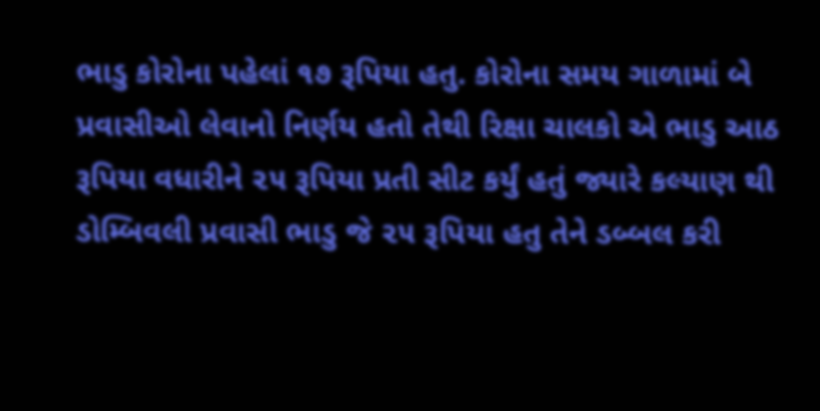ભાડુ કોરોના પહેલાં ૧૭ રૂપિયા હતુ. કોરોના સમય ગાળામાં બે પ્રવાસીઓ લેવાનો નિર્ણય હતો તેથી રિક્ષા ચાલકો એ ભાડુ આઠ રૂપિયા વધારીને ૨૫ રૂપિયા પ્રતી સીટ કર્યું હતું જ્યારે કલ્યાણ થી ડોમ્બિવલી પ્રવાસી ભાડુ જે ૨૫ રૂપિયા હતુ તેને ડબ્બલ કરી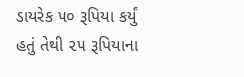ડાયરેક ૫૦ રૂપિયા કર્યું હતું તેથી ૨૫ રૂપિયાના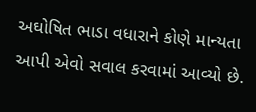અઘોષિત ભાડા વધારાને કોણે માન્યતા આપી એવો સવાલ કરવામાં આવ્યો છે.